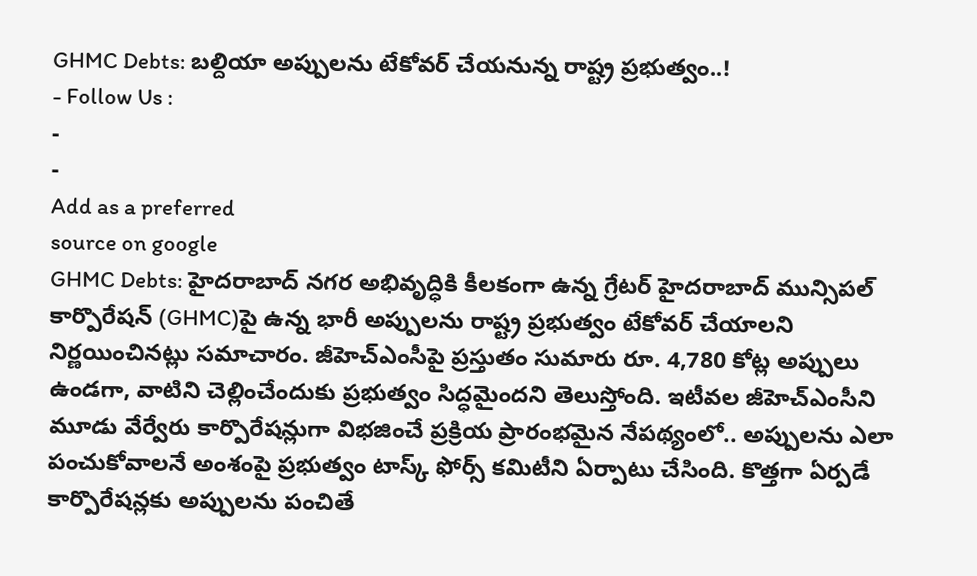GHMC Debts: బల్దియా అప్పులను టేకోవర్ చేయనున్న రాష్ట్ర ప్రభుత్వం..!
- Follow Us :
-
-
Add as a preferred
source on google
GHMC Debts: హైదరాబాద్ నగర అభివృద్ధికి కీలకంగా ఉన్న గ్రేటర్ హైదరాబాద్ మున్సిపల్ కార్పొరేషన్ (GHMC)పై ఉన్న భారీ అప్పులను రాష్ట్ర ప్రభుత్వం టేకోవర్ చేయాలని నిర్ణయించినట్లు సమాచారం. జీహెచ్ఎంసీపై ప్రస్తుతం సుమారు రూ. 4,780 కోట్ల అప్పులు ఉండగా, వాటిని చెల్లించేందుకు ప్రభుత్వం సిద్ధమైందని తెలుస్తోంది. ఇటీవల జీహెచ్ఎంసీని మూడు వేర్వేరు కార్పొరేషన్లుగా విభజించే ప్రక్రియ ప్రారంభమైన నేపథ్యంలో.. అప్పులను ఎలా పంచుకోవాలనే అంశంపై ప్రభుత్వం టాస్క్ ఫోర్స్ కమిటీని ఏర్పాటు చేసింది. కొత్తగా ఏర్పడే కార్పొరేషన్లకు అప్పులను పంచితే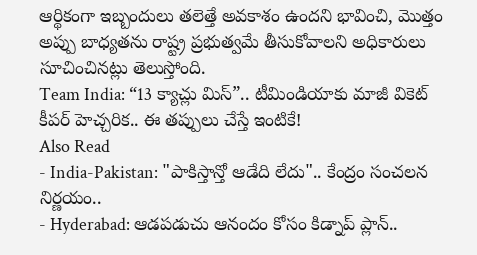ఆర్థికంగా ఇబ్బందులు తలెత్తే అవకాశం ఉందని భావించి, మొత్తం అప్పు బాధ్యతను రాష్ట్ర ప్రభుత్వమే తీసుకోవాలని అధికారులు సూచించినట్లు తెలుస్తోంది.
Team India: “13 క్యాచ్లు మిస్”.. టీమిండియాకు మాజీ వికెట్ కీపర్ హెచ్చరిక.. ఈ తప్పులు చేస్తే ఇంటికే!
Also Read
- India-Pakistan: "పాకిస్తాన్తో ఆడేది లేదు".. కేంద్రం సంచలన నిర్ణయం..
- Hyderabad: ఆడపడుచు ఆనందం కోసం కిడ్నాప్ ప్లాన్..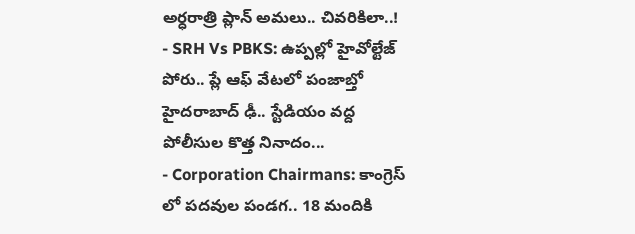అర్ధరాత్రి ప్లాన్ అమలు.. చివరికిలా..!
- SRH Vs PBKS: ఉప్పల్లో హైవోల్టేజ్ పోరు.. ప్లే ఆఫ్ వేటలో పంజాబ్తో హైదరాబాద్ ఢీ.. స్టేడియం వద్ద పోలీసుల కొత్త నినాదం...
- Corporation Chairmans: కాంగ్రెస్ లో పదవుల పండగ.. 18 మందికి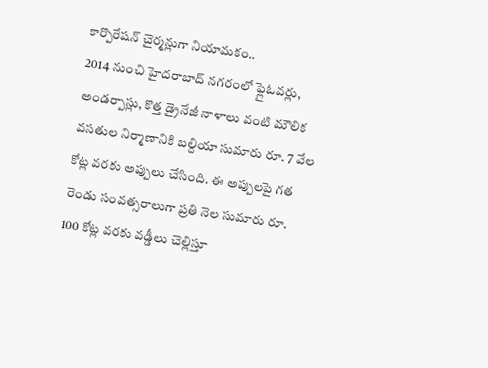కార్పొరేషన్ చైర్మన్లుగా నియామకం..
2014 నుంచి హైదరాబాద్ నగరంలో ఫ్లైఓవర్లు, అండర్పాస్లు, కొత్త డ్రైనేజీ నాళాలు వంటి మౌలిక వసతుల నిర్మాణానికి బల్దియా సుమారు రూ. 7 వేల కోట్ల వరకు అప్పులు చేసింది. ఈ అప్పులపై గత రెండు సంవత్సరాలుగా ప్రతి నెల సుమారు రూ. 100 కోట్ల వరకు వడ్డీలు చెల్లిస్తూ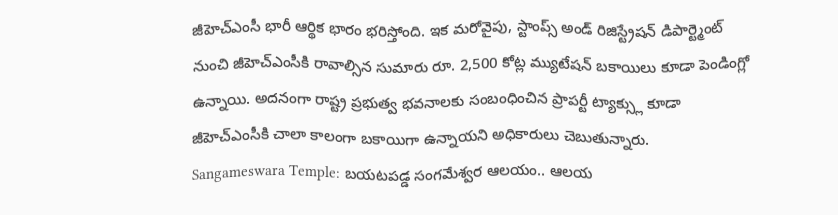జీహెచ్ఎంసీ భారీ ఆర్థిక భారం భరిస్తోంది. ఇక మరోవైపు, స్టాంప్స్ అండ్ రిజిస్ట్రేషన్ డిపార్ట్మెంట్ నుంచి జీహెచ్ఎంసీకి రావాల్సిన సుమారు రూ. 2,500 కోట్ల మ్యుటేషన్ బకాయిలు కూడా పెండింగ్లో ఉన్నాయి. అదనంగా రాష్ట్ర ప్రభుత్వ భవనాలకు సంబంధించిన ప్రాపర్టీ ట్యాక్స్లు కూడా జీహెచ్ఎంసీకి చాలా కాలంగా బకాయిగా ఉన్నాయని అధికారులు చెబుతున్నారు.
Sangameswara Temple: బయటపడ్డ సంగమేశ్వర ఆలయం.. ఆలయ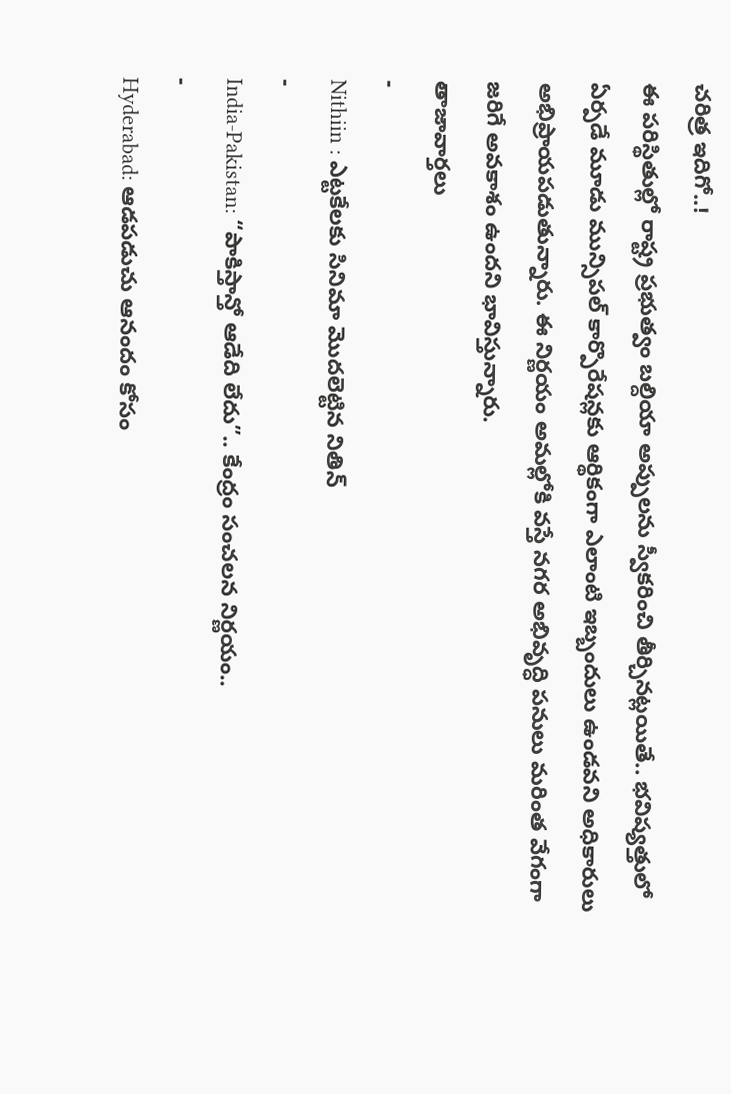చరిత్ర ఇదిగో..!
ఈ పరిస్థితుల్లో రాష్ట్ర ప్రభుత్వం బల్దియా అప్పులను స్వీకరించి తీర్చినట్లయితే.. భవిష్యత్తులో ఏర్పడే మూడు మున్సిపల్ కార్పొరేషన్లకు ఆర్థికంగా ఎలాంటి ఇబ్బందులు ఉండవని అధికారులు అభిప్రాయపడుతున్నారు. ఈ నిర్ణయం అమల్లోకి వస్తే నగర అభివృద్ధి పనులు మరింత వేగంగా జరిగే అవకాశం ఉందని భావిస్తున్నారు.
తాజావార్తలు
-
Nithiin : ఎట్టకేలకు సినిమా మొదలెట్టిన నితిన్
-
India-Pakistan: “పాకిస్తాన్తో ఆడేది లేదు”.. కేంద్రం సంచలన నిర్ణయం..
-
Hyderabad: ఆడపడుచు ఆనందం కోసం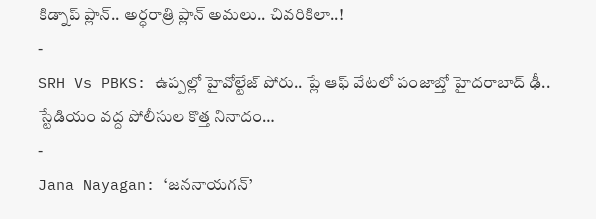కిడ్నాప్ ప్లాన్.. అర్ధరాత్రి ప్లాన్ అమలు.. చివరికిలా..!
-
SRH Vs PBKS: ఉప్పల్లో హైవోల్టేజ్ పోరు.. ప్లే ఆఫ్ వేటలో పంజాబ్తో హైదరాబాద్ ఢీ.. స్టేడియం వద్ద పోలీసుల కొత్త నినాదం…
-
Jana Nayagan: ‘జననాయగన్’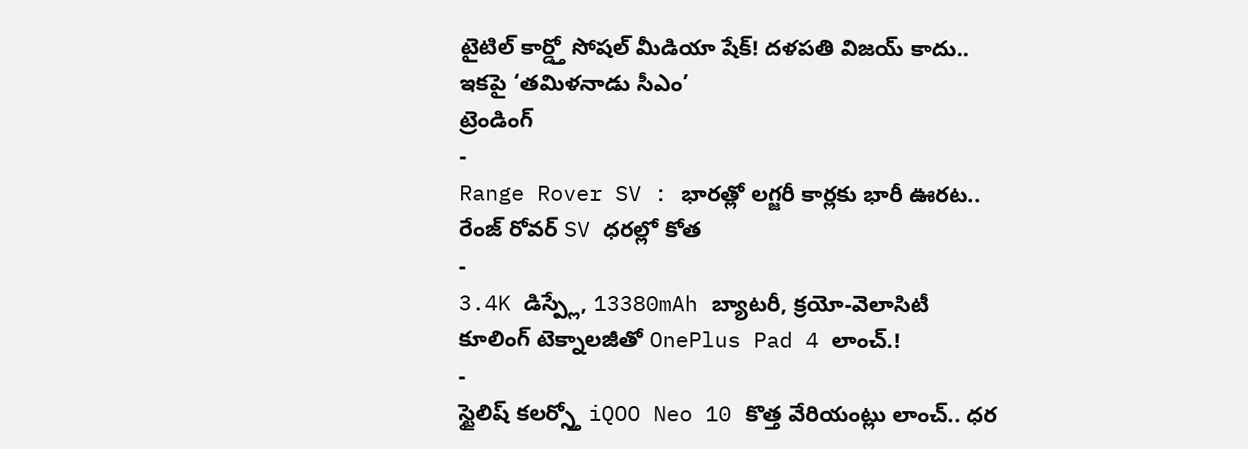టైటిల్ కార్డ్తో సోషల్ మీడియా షేక్! దళపతి విజయ్ కాదు.. ఇకపై ‘తమిళనాడు సీఎం’
ట్రెండింగ్
-
Range Rover SV : భారత్లో లగ్జరీ కార్లకు భారీ ఊరట.. రేంజ్ రోవర్ SV ధరల్లో కోత
-
3.4K డిస్ప్లే, 13380mAh బ్యాటరీ, క్రయో-వెలాసిటీ కూలింగ్ టెక్నాలజీతో OnePlus Pad 4 లాంచ్.!
-
స్టైలిష్ కలర్స్తో iQOO Neo 10 కొత్త వేరియంట్లు లాంచ్.. ధర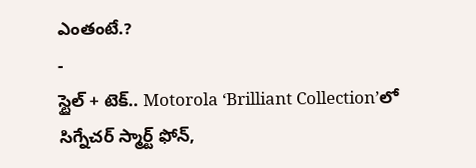ఎంతంటే.?
-
స్టైల్ + టెక్.. Motorola ‘Brilliant Collection’లో సిగ్నేచర్ స్మార్ట్ ఫోన్,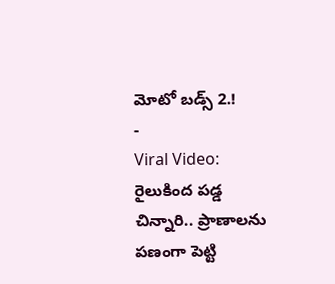మోటో బడ్స్ 2.!
-
Viral Video: రైలుకింద పడ్డ చిన్నారి.. ప్రాణాలను పణంగా పెట్టి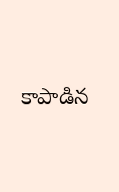కాపాడిన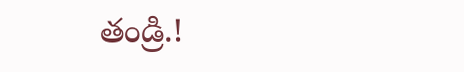తండ్రి.!